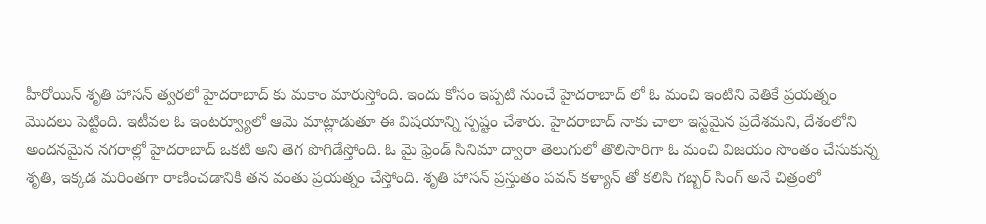హీరోయిన్ శృతి హాసన్ త్వరలో హైదరాబాద్ కు మకాం మారుస్తోంది. ఇందు కోసం ఇప్పటి నుంచే హైదరాబాద్ లో ఓ మంచి ఇంటిని వెతికే ప్రయత్నం మొదలు పెట్టింది. ఇటీవల ఓ ఇంటర్వ్యూలో ఆమె మాట్లాడుతూ ఈ విషయాన్ని స్పష్టం చేశారు. హైదరాబాద్ నాకు చాలా ఇస్టమైన ప్రదేశమని, దేశంలోని అందనమైన నగరాల్లో హైదరాబాద్ ఒకటి అని తెగ పొగిడేస్తోంది. ఓ మై ఫ్రెండ్ సినిమా ద్వారా తెలుగులో తొలిసారిగా ఓ మంచి విజయం సొంతం చేసుకున్న శృతి, ఇక్కడ మరింతగా రాణించడానికి తన వంతు ప్రయత్నం చేస్తోంది. శృతి హాసన్ ప్రస్తుతం పవన్ కళ్యాన్ తో కలిసి గబ్బర్ సింగ్ అనే చిత్రంలో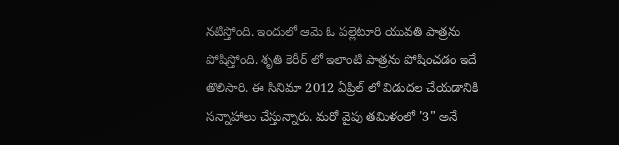నటిస్తోంది. ఇందులో ఆమె ఓ పల్లెటూరి యువతి పాత్రను పోషిస్తోంది. శృతి కెరీర్ లో ఇలాంటి పాత్రను పోషించడం ఇదే తొలిసారి. ఈ సినిమా 2012 ఏప్రిల్ లో విడుదల చేయడానికి సన్నాహాలు చేస్తున్నారు. మరో వైపు తమిళంలో '3" అనే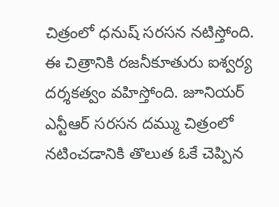చిత్రంలో ధనుష్ సరసన నటిస్తోంది. ఈ చిత్రానికి రజనీకూతురు ఐశ్వర్య దర్శకత్వం వహిస్తోంది. జూనియర్ ఎన్టీఆర్ సరసన దమ్ము చిత్రంలో నటించడానికి తొలుత ఓకే చెప్పిన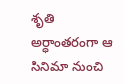శృతి అర్ధాంతరంగా ఆ సినిమా నుంచి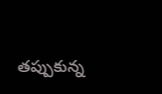తప్పుకున్న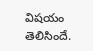విషయం తెలిసిందే.